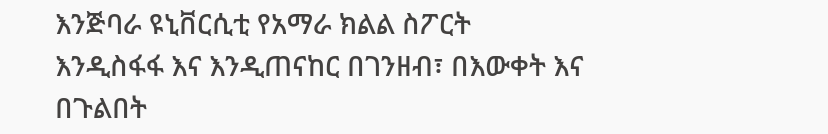እንጅባራ ዩኒቨርሲቲ የአማራ ክልል ስፖርት እንዲስፋፋ እና እንዲጠናከር በገንዘብ፣ በእውቀት እና በጉልበት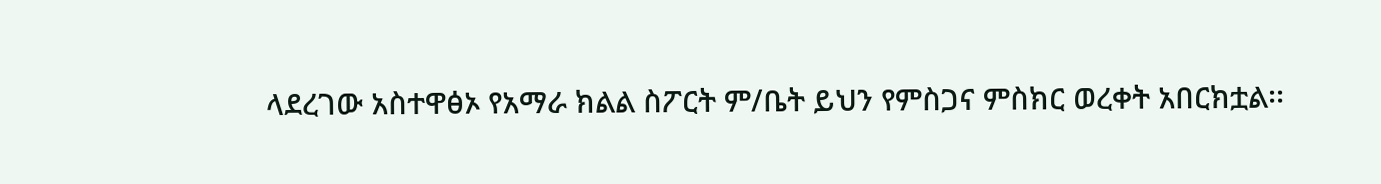ላደረገው አስተዋፅኦ የአማራ ክልል ስፖርት ም/ቤት ይህን የምስጋና ምስክር ወረቀት አበርክቷል፡፡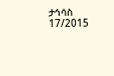ታኅሳስ 17/2015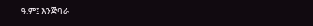ዓ.ም፤ እንጅባራ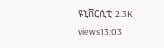ዩኒቨርሲቲ 2.3K views13:03